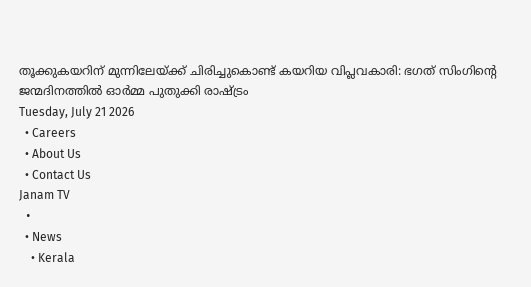തൂക്കുകയറിന് മുന്നിലേയ്ക്ക് ചിരിച്ചുകൊണ്ട് കയറിയ വിപ്ലവകാരി: ഭഗത് സിംഗിന്റെ ജന്മദിനത്തിൽ ഓർമ്മ പുതുക്കി രാഷ്ട്രം
Tuesday, July 21 2026
  • Careers
  • About Us
  • Contact Us
Janam TV
  •
  • News
    • Kerala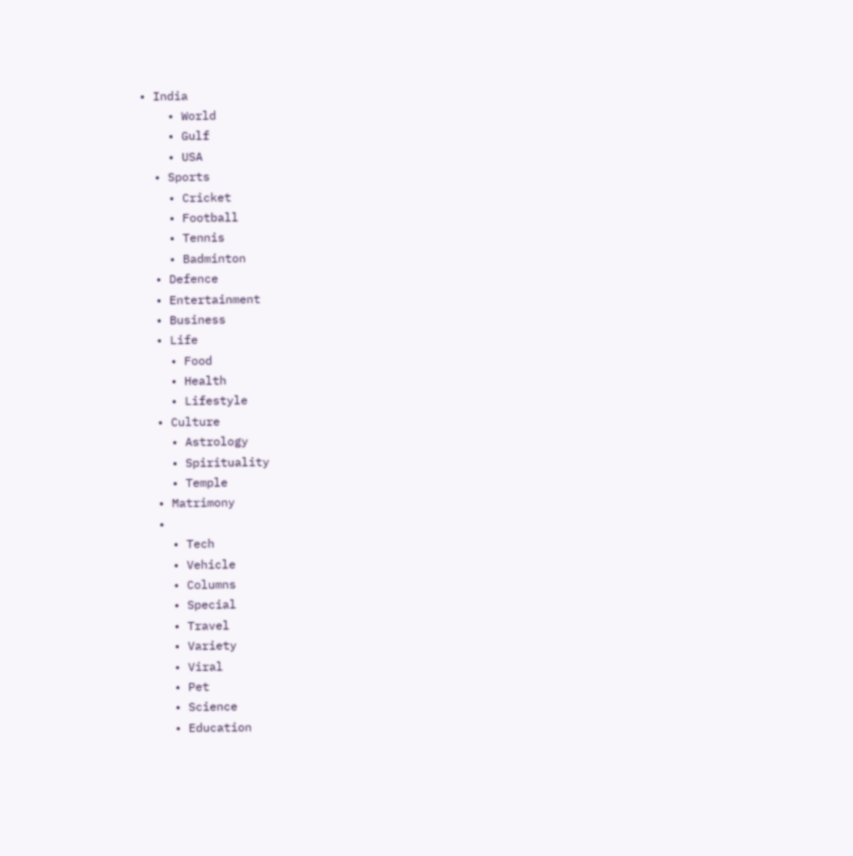• India
    • World
    • Gulf
    • USA
  • Sports
    • Cricket
    • Football
    • Tennis
    • Badminton
  • Defence
  • Entertainment
  • Business
  • Life
    • Food
    • Health
    • Lifestyle
  • Culture
    • Astrology
    • Spirituality
    • Temple
  • Matrimony
  •
    • Tech
    • Vehicle
    • Columns
    • Special
    • Travel
    • Variety
    • Viral
    • Pet
    • Science
    • Education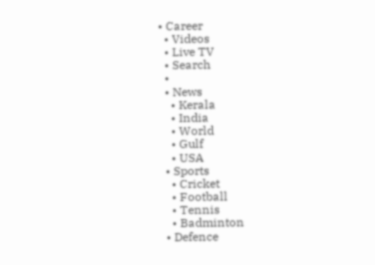• Career
  • Videos
  • Live TV
  • Search
  •
  • News
    • Kerala
    • India
    • World
    • Gulf
    • USA
  • Sports
    • Cricket
    • Football
    • Tennis
    • Badminton
  • Defence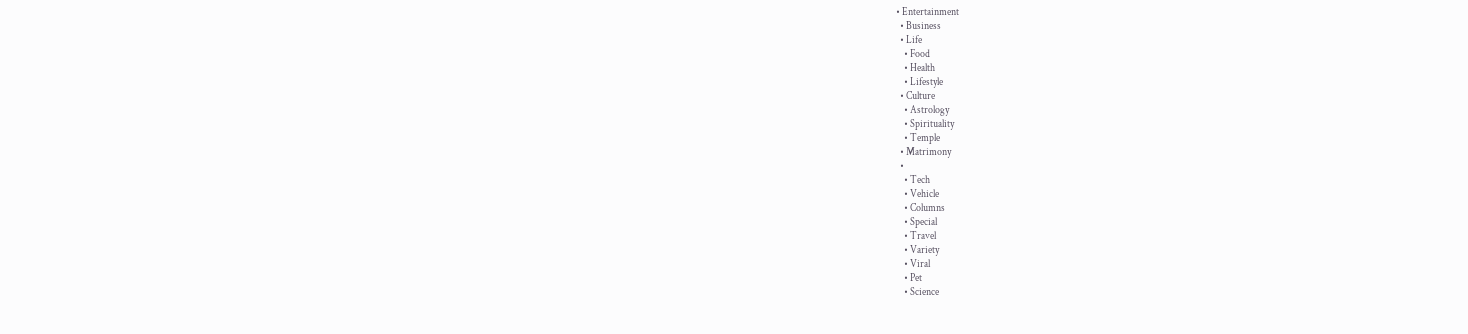• Entertainment
  • Business
  • Life
    • Food
    • Health
    • Lifestyle
  • Culture
    • Astrology
    • Spirituality
    • Temple
  • Matrimony
  •
    • Tech
    • Vehicle
    • Columns
    • Special
    • Travel
    • Variety
    • Viral
    • Pet
    • Science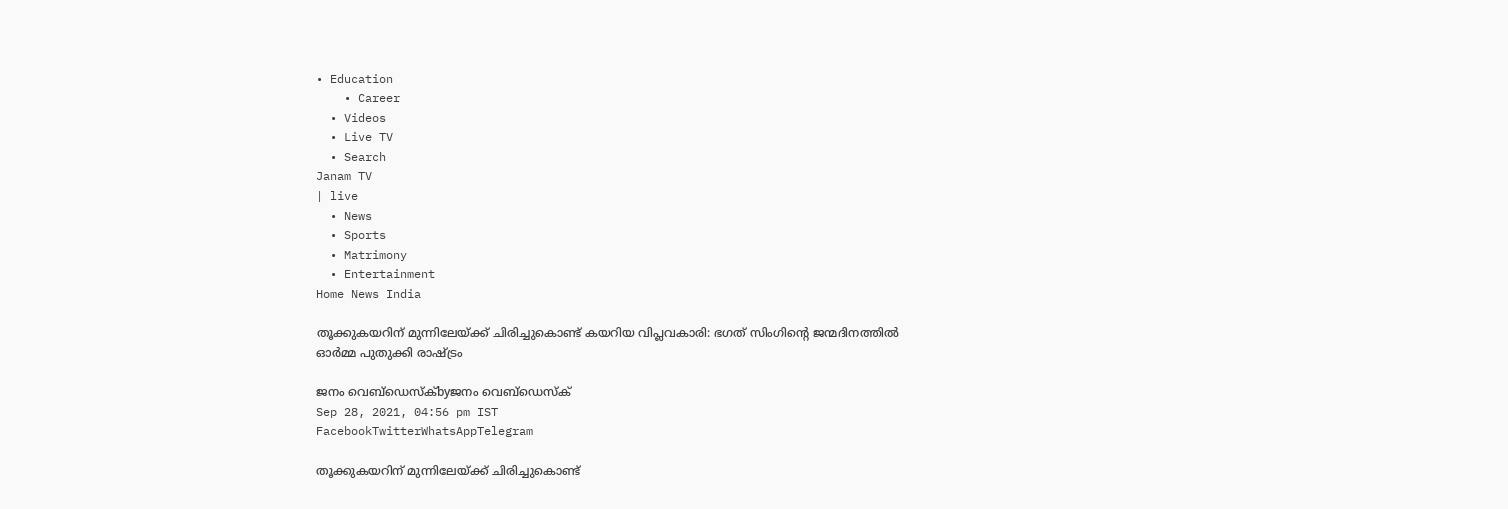• Education
    • Career
  • Videos
  • Live TV
  • Search
Janam TV
| live
  • News
  • Sports
  • Matrimony
  • Entertainment
Home News India

തൂക്കുകയറിന് മുന്നിലേയ്‌ക്ക് ചിരിച്ചുകൊണ്ട് കയറിയ വിപ്ലവകാരി: ഭഗത് സിംഗിന്റെ ജന്മദിനത്തിൽ ഓർമ്മ പുതുക്കി രാഷ്‌ട്രം

ജനം വെബ്‌ഡെസ്ക്byജനം വെബ്‌ഡെസ്ക്
Sep 28, 2021, 04:56 pm IST
FacebookTwitterWhatsAppTelegram

തൂക്കുകയറിന് മുന്നിലേയ്‌ക്ക് ചിരിച്ചുകൊണ്ട്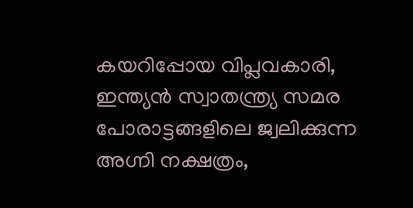കയറിപ്പോയ വിപ്ലവകാരി, ഇന്ത്യൻ സ്വാതന്ത്ര്യ സമര പോരാട്ടങ്ങളിലെ ജ്വലിക്കുന്ന അഗ്നി നക്ഷത്രം,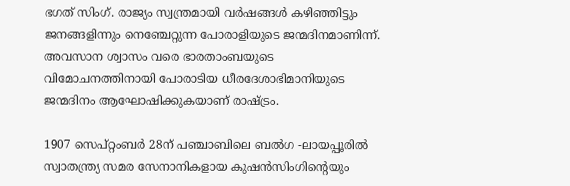ഭഗത് സിംഗ്. രാജ്യം സ്വന്ത്രമായി വർഷങ്ങൾ കഴിഞ്ഞിട്ടും ജനങ്ങളിന്നും നെഞ്ചേറ്റുന്ന പോരാളിയുടെ ജന്മദിനമാണിന്ന്. അവസാന ശ്വാസം വരെ ഭാരതാംബയുടെ വിമോചനത്തിനായി പോരാടിയ ധീരദേശാഭിമാനിയുടെ ജന്മദിനം ആഘോഷിക്കുകയാണ് രാഷ്‌ട്രം.

1907 സെപ്റ്റംബർ 28ന് പഞ്ചാബിലെ ബൽഗ -ലായപ്പൂരിൽ സ്വാതന്ത്ര്യ സമര സേനാനികളായ കുഷൻസിംഗിന്റെയും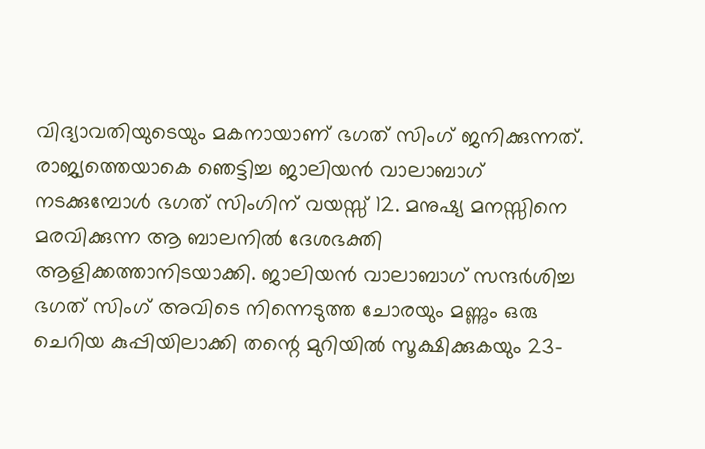വിദ്യാവതിയുടെയും മകനായാണ് ഭഗത് സിംഗ് ജനിക്കുന്നത്. രാജ്യത്തെയാകെ ഞെട്ടിച്ച ജാലിയൻ വാലാബാഗ് നടക്കുമ്പോൾ ഭഗത് സിംഗിന് വയസ്സ് 12. മനുഷ്യ മനസ്സിനെ മരവിക്കുന്ന ആ ബാലനിൽ ദേശഭക്തി ആളിക്കത്താനിടയാക്കി. ജാലിയൻ വാലാബാഗ് സന്ദർശിച്ച ഭഗത് സിംഗ് അവിടെ നിന്നെടുത്ത ചോരയും മണ്ണും ഒരു ചെറിയ കുപ്പിയിലാക്കി തന്റെ മുറിയിൽ സൂക്ഷിക്കുകയും 23-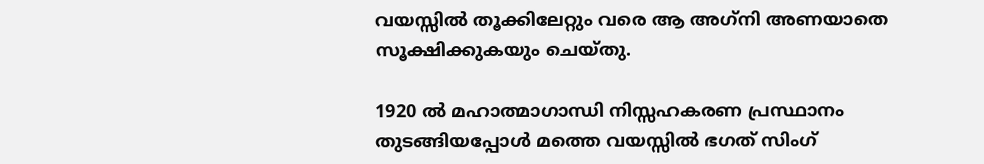വയസ്സിൽ തൂക്കിലേറ്റും വരെ ആ അഗ്‌നി അണയാതെ സൂക്ഷിക്കുകയും ചെയ്തു.

1920 ൽ മഹാത്മാഗാന്ധി നിസ്സഹകരണ പ്രസ്ഥാനം തുടങ്ങിയപ്പോൾ മത്തെ വയസ്സിൽ ഭഗത് സിംഗ്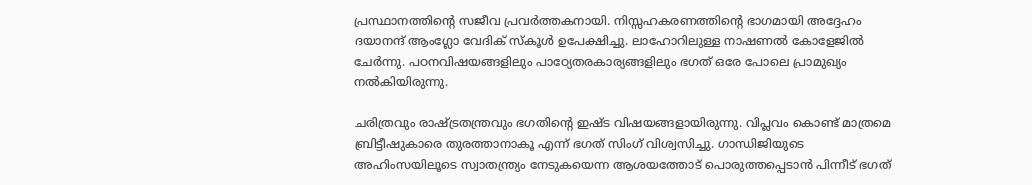പ്രസ്ഥാനത്തിന്റെ സജീവ പ്രവർത്തകനായി. നിസ്സഹകരണത്തിന്റെ ഭാഗമായി അദ്ദേഹം ദയാനന്ദ് ആംഗ്ലോ വേദിക് സ്‌കൂൾ ഉപേക്ഷിച്ചു. ലാഹോറിലുള്ള നാഷണൽ കോളേജിൽ ചേർന്നു. പഠനവിഷയങ്ങളിലും പാഠ്യേതരകാര്യങ്ങളിലും ഭഗത് ഒരേ പോലെ പ്രാമുഖ്യം നൽകിയിരുന്നു.

ചരിത്രവും രാഷ്‌ട്രതന്ത്രവും ഭഗതിന്റെ ഇഷ്ട വിഷയങ്ങളായിരുന്നു. വിപ്ലവം കൊണ്ട് മാത്രമെ ബ്രിട്ടീഷുകാരെ തുരത്താനാകൂ എന്ന് ഭഗത് സിംഗ് വിശ്വസിച്ചു. ഗാന്ധിജിയുടെ അഹിംസയിലൂടെ സ്വാതന്ത്ര്യം നേടുകയെന്ന ആശയത്തോട് പൊരുത്തപ്പെടാൻ പിന്നീട് ഭഗത്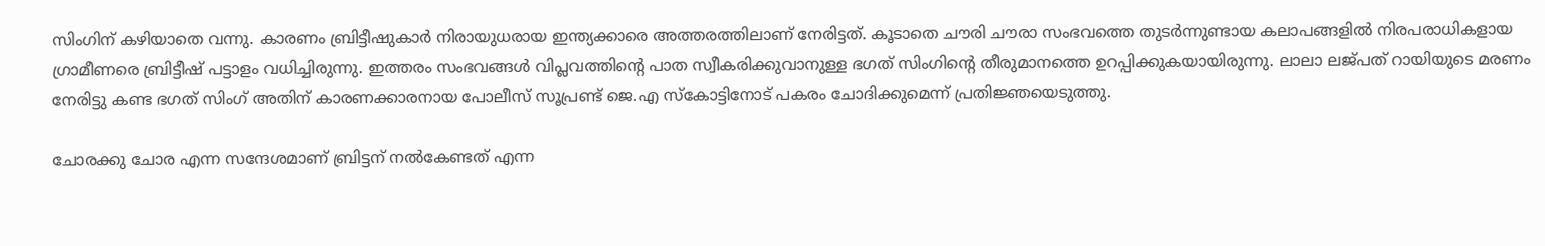സിംഗിന് കഴിയാതെ വന്നു. കാരണം ബ്രിട്ടീഷുകാർ നിരായുധരായ ഇന്ത്യക്കാരെ അത്തരത്തിലാണ് നേരിട്ടത്. കൂടാതെ ചൗരി ചൗരാ സംഭവത്തെ തുടർന്നുണ്ടായ കലാപങ്ങളിൽ നിരപരാധികളായ ഗ്രാമീണരെ ബ്രിട്ടീഷ് പട്ടാളം വധിച്ചിരുന്നു. ഇത്തരം സംഭവങ്ങൾ വിപ്ലവത്തിന്റെ പാത സ്വീകരിക്കുവാനുള്ള ഭഗത് സിംഗിന്റെ തീരുമാനത്തെ ഉറപ്പിക്കുകയായിരുന്നു. ലാലാ ലജ്പത് റായിയുടെ മരണം നേരിട്ടു കണ്ട ഭഗത് സിംഗ് അതിന് കാരണക്കാരനായ പോലീസ് സൂപ്രണ്ട് ജെ.എ സ്‌കോട്ടിനോട് പകരം ചോദിക്കുമെന്ന് പ്രതിജ്ഞയെടുത്തു.

ചോരക്കു ചോര എന്ന സന്ദേശമാണ് ബ്രിട്ടന് നൽകേണ്ടത് എന്ന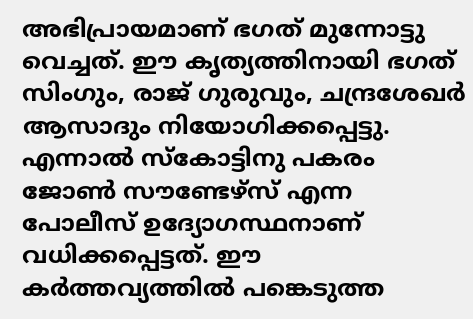അഭിപ്രായമാണ് ഭഗത് മുന്നോട്ടു വെച്ചത്. ഈ കൃത്യത്തിനായി ഭഗത് സിംഗും, രാജ് ഗുരുവും, ചന്ദ്രശേഖർ ആസാദും നിയോഗിക്കപ്പെട്ടു. എന്നാൽ സ്‌കോട്ടിനു പകരം ജോൺ സൗണ്ടേഴ്സ് എന്ന പോലീസ് ഉദ്യോഗസ്ഥനാണ് വധിക്കപ്പെട്ടത്. ഈ കർത്തവ്യത്തിൽ പങ്കെടുത്ത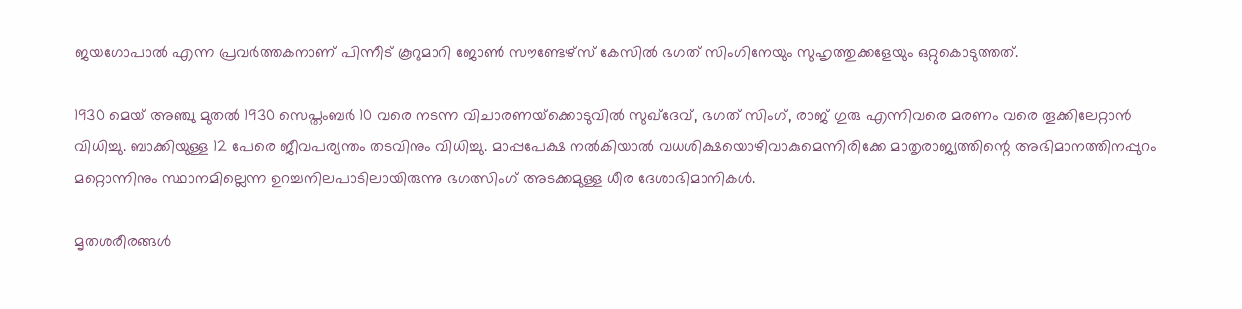ജയഗോപാൽ എന്ന പ്രവർത്തകനാണ് പിന്നീട് കൂറുമാറി ജോൺ സൗണ്ടേഴ്സ് കേസിൽ ഭഗത് സിംഗിനേയും സുഹൃത്തുക്കളേയും ഒറ്റുകൊടുത്തത്.

1930 മെയ് അഞ്ചു മുതൽ 1930 സെപ്തംബർ 10 വരെ നടന്ന വിചാരണയ്‌ക്കൊടുവിൽ സുഖ്‌ദേവ്, ഭഗത് സിംഗ്, രാജ് ഗുരു എന്നിവരെ മരണം വരെ തൂക്കിലേറ്റാൻ വിധിച്ചു. ബാക്കിയുള്ള 12 പേരെ ജീവപര്യന്തം തടവിനും വിധിച്ചു. മാപ്പപേക്ഷ നൽകിയാൽ വധശിക്ഷയൊഴിവാകുമെന്നിരിക്കേ മാതൃരാജ്യത്തിന്റെ അഭിമാനത്തിനപ്പുറം മറ്റൊന്നിനും സ്ഥാനമില്ലെന്ന ഉറച്ചനിലപാടിലായിരുന്നു ഭഗത്സിംഗ് അടക്കമുള്ള ധീര ദേശാഭിമാനികൾ.

മൃതശരീരങ്ങൾ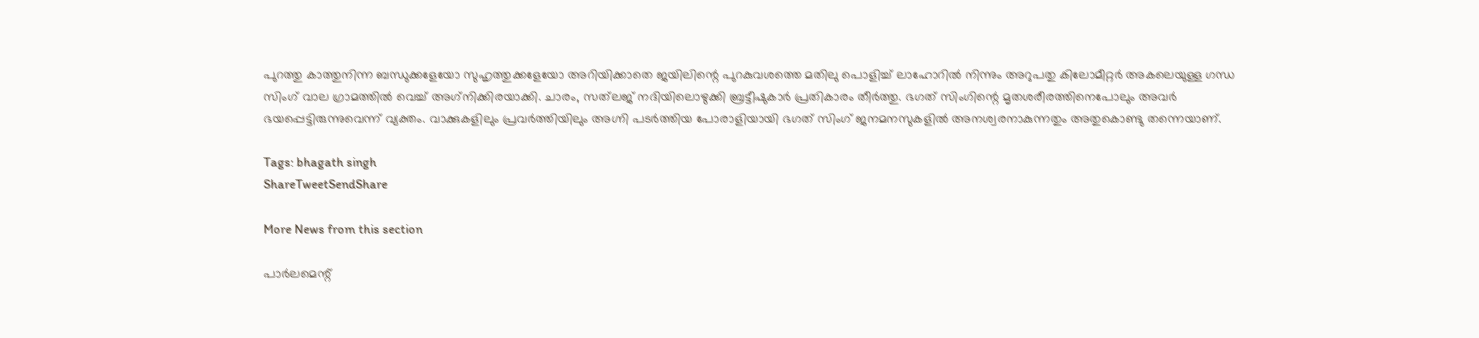പുറത്തു കാത്തുനിന്ന ബന്ധുക്കളേയോ സുഹൃത്തുക്കളേയോ അറിയിക്കാതെ ജയിലിന്റെ പുറകുവശത്തെ മതിലു പൊളിച്ച് ലാഹോറിൽ നിന്നും അറുപതു കിലോമീറ്റർ അകലെയുള്ള ഗന്ധ സിംഗ് വാല ഗ്രാമത്തിൽ വെച്ച് അഗ്‌നിക്കിരയാക്കി. ചാരം, സത്‌ലജ് നദിയിലൊഴുക്കി ബ്രട്ടീഷുകാർ പ്രതികാരം തീർത്തു. ഭഗത് സിംഗിന്റെ മൃതശരീരത്തിനെപോലും അവർ ഭയപ്പെട്ടിരുന്നുവെന്ന് വ്യക്തം. വാക്കുകളിലും പ്രവർത്തിയിലും അഗ്നി പടർത്തിയ പോരാളിയായി ഭഗത് സിംഗ് ജനമനസുകളിൽ അനശ്വരനാകുന്നതും അതുകൊണ്ടു തന്നെയാണ്.

Tags: bhagath singh
ShareTweetSendShare

More News from this section

പാർലമെന്റ്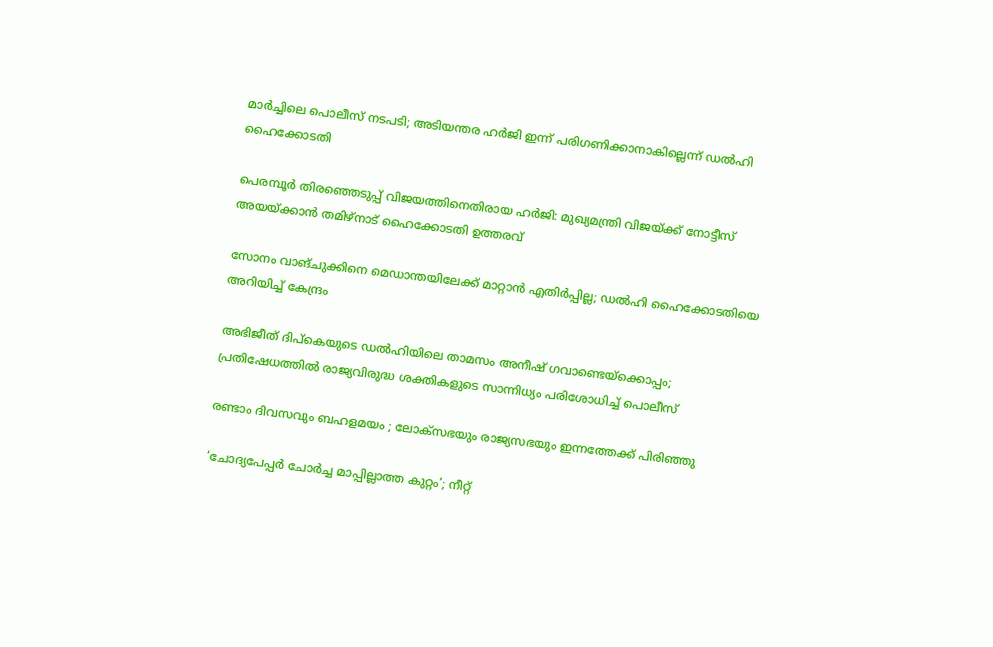മാർച്ചിലെ പൊലീസ് നടപടി; അടിയന്തര ഹർജി ഇന്ന് പരിഗണിക്കാനാകില്ലെന്ന് ഡൽഹി ഹൈക്കോടതി

പെരമ്പൂർ തിരഞ്ഞെടുപ്പ് വിജയത്തിനെതിരായ ഹർജി: മുഖ്യമന്ത്രി വിജയ്‌ക്ക് നോട്ടീസ് അയയ്‌ക്കാൻ തമിഴ്നാട് ഹൈക്കോടതി ഉത്തരവ്

സോനം വാങ്ചുക്കിനെ മെഡാന്തയിലേക്ക് മാറ്റാൻ എതിർപ്പില്ല; ഡൽഹി ഹൈക്കോടതിയെ അറിയിച്ച് കേന്ദ്രം

അഭിജീത് ദിപ്കെയുടെ ഡൽഹിയിലെ താമസം അനീഷ് ഗവാണ്ടെയ്‌ക്കൊപ്പം; പ്രതിഷേധത്തിൽ രാജ്യവിരുദ്ധ ശക്തികളുടെ സാന്നിധ്യം പരിശോധിച്ച് പൊലീസ്

രണ്ടാം ദിവസവും ബഹളമയം ; ലോക്‌സഭയും രാജ്യസഭയും ഇന്നത്തേക്ക് പിരിഞ്ഞു

‘ചോദ്യപേപ്പര്‍ ചോര്‍ച്ച മാപ്പില്ലാത്ത കുറ്റം’; നീറ്റ്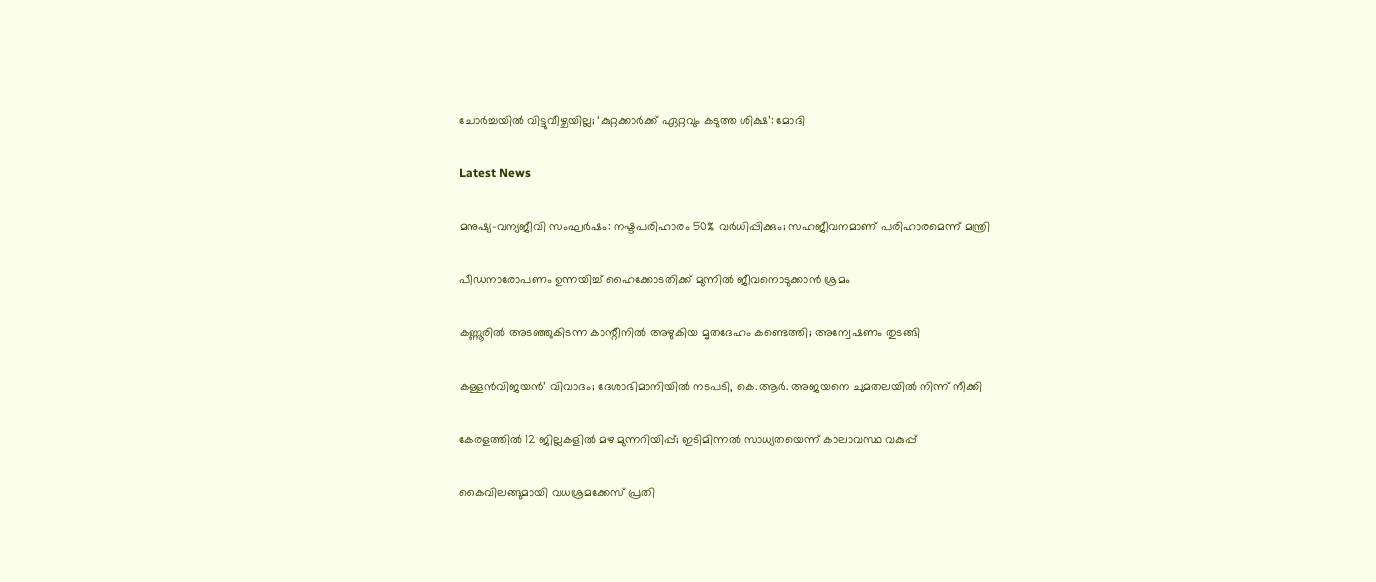ചോര്‍ച്ചയില്‍ വിട്ടുവീഴ്ചയില്ല; ‘കുറ്റക്കാര്‍ക്ക് ഏറ്റവും കടുത്ത ശിക്ഷ’: മോദി

Latest News

മനുഷ്യ-വന്യജീവി സംഘർഷം: നഷ്ടപരിഹാരം 50% വർധിപ്പിക്കും; സഹജീവനമാണ് പരിഹാരമെന്ന് മന്ത്രി

പീഡനാരോപണം ഉന്നയിച്ച് ഹൈക്കോടതിക്ക് മുന്നിൽ ജീവനൊടുക്കാൻ ശ്രമം

കണ്ണൂരിൽ അടഞ്ഞുകിടന്ന കാന്റീനിൽ അഴുകിയ മൃതദേഹം കണ്ടെത്തി; അന്വേഷണം തുടങ്ങി

കള്ളൻവിജയൻ’ വിവാദം; ദേശാഭിമാനിയിൽ നടപടി, കെ.ആർ. അജയനെ ചുമതലയിൽ നിന്ന് നീക്കി

കേരളത്തിൽ 12 ജില്ലകളിൽ മഴ മുന്നറിയിപ്പ്; ഇടിമിന്നൽ സാധ്യതയെന്ന് കാലാവസ്ഥ വകുപ്പ്

കൈവിലങ്ങുമായി വധശ്രമക്കേസ് പ്രതി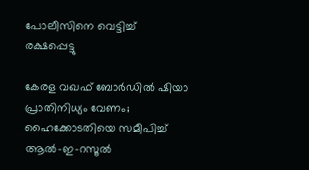പോലീസിനെ വെട്ടിച്ച് രക്ഷപ്പെട്ടു

കേരള വഖഫ് ബോർഡിൽ ഷിയാ പ്രാതിനിധ്യം വേണം; ഹൈക്കോടതിയെ സമീപിച്ച് ആൽ-ഇ-റസൂൽ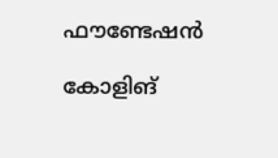ഫൗണ്ടേഷൻ

കോളിങ്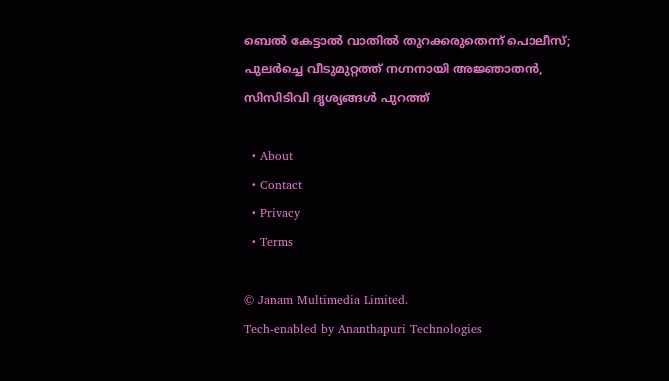ബെൽ കേട്ടാൽ വാതിൽ തുറക്കരുതെന്ന് പൊലീസ്; പുലർച്ചെ വീടുമുറ്റത്ത് നഗ്നനായി അജ്ഞാതൻ, സിസിടിവി ദൃശ്യങ്ങൾ പുറത്ത്

  • About
  • Contact
  • Privacy
  • Terms

© Janam Multimedia Limited.
Tech-enabled by Ananthapuri Technologies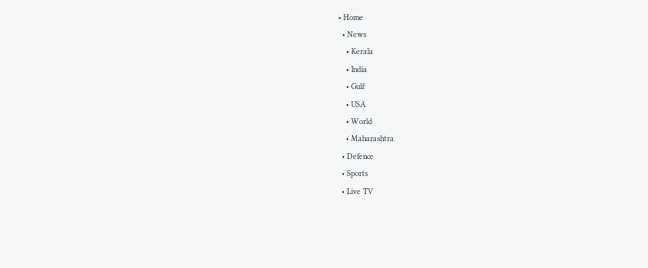• Home
  • News
    • Kerala
    • India
    • Gulf
    • USA
    • World
    • Maharashtra
  • Defence
  • Sports
  • Live TV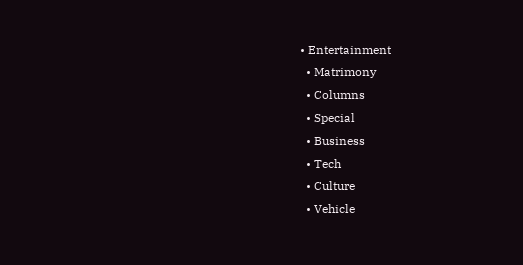• Entertainment
  • Matrimony
  • Columns
  • Special
  • Business
  • Tech
  • Culture
  • Vehicle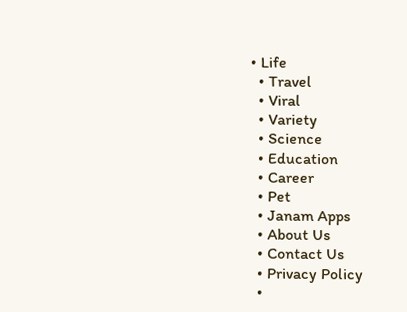• Life
  • Travel
  • Viral
  • Variety
  • Science
  • Education
  • Career
  • Pet
  • Janam Apps
  • About Us
  • Contact Us
  • Privacy Policy
  •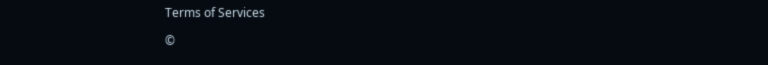Terms of Services

©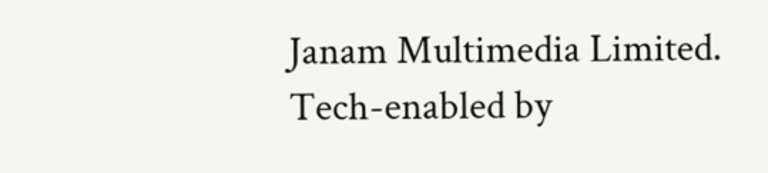Janam Multimedia Limited.
Tech-enabled by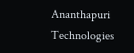Ananthapuri Technologies